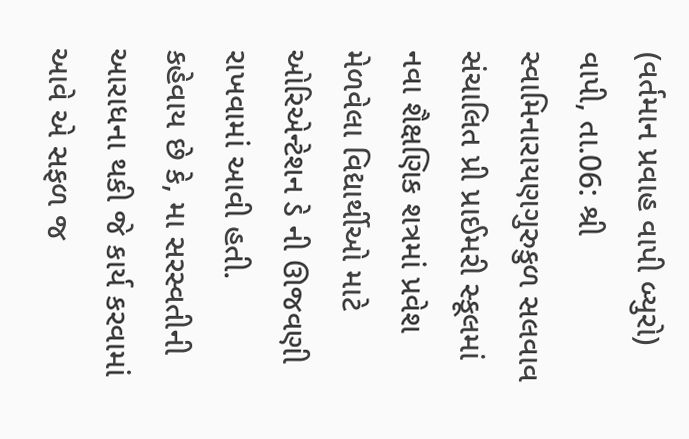(વર્તમાન પ્રવાહ વાપી બ્યુરો)
વાપી, તા.06: શ્રી સ્વામિનારાયણગુરુકુળ સલવાવ સંચાલિત પ્રી પ્રાઈમરી સ્કૂલમાં નવા શૈક્ષણિક શત્રમાં પ્રવેશ મેળવેલા વિદ્યાર્થીઓ માટે ઓરિએન્ટેશન ડે ની ઊજવણી રાખવામાં આવી હતી.
કહેવાય છે કે, મા સરસ્વતીની આરાધના થકી જે કાર્ય કરવામાં આવે એ સફળ જ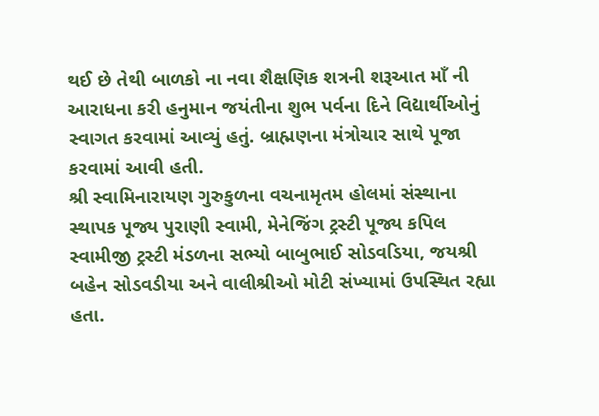થઈ છે તેથી બાળકો ના નવા શૈક્ષણિક શત્રની શરૂઆત માઁ ની આરાધના કરી હનુમાન જયંતીના શુભ પર્વના દિને વિદ્યાર્થીઓનું સ્વાગત કરવામાં આવ્યું હતું. બ્રાહ્મણના મંત્રોચાર સાથે પૂજા કરવામાં આવી હતી.
શ્રી સ્વામિનારાયણ ગુરુકુળના વચનામૃતમ હોલમાં સંસ્થાના સ્થાપક પૂજ્ય પુરાણી સ્વામી, મેનેજિંગ ટ્રસ્ટી પૂજ્ય કપિલ સ્વામીજી ટ્રસ્ટી મંડળના સભ્યો બાબુભાઈ સોડવડિયા, જયશ્રી બહેન સોડવડીયા અને વાલીશ્રીઓ મોટી સંખ્યામાં ઉપસ્થિત રહ્યા હતા.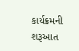કાર્યક્રમની શરૂઆત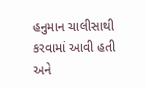હનુમાન ચાલીસાથી કરવામાં આવી હતી અને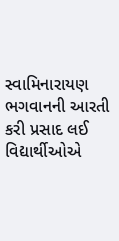સ્વામિનારાયણ ભગવાનની આરતી કરી પ્રસાદ લઈ વિદ્યાર્થીઓએ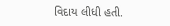વિદાય લીધી હતી.